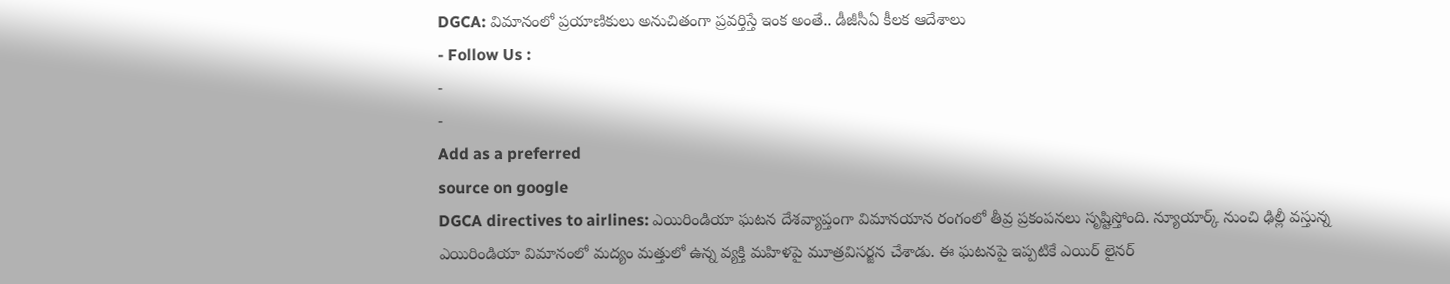DGCA: విమానంలో ప్రయాణికులు అనుచితంగా ప్రవర్తిస్తే ఇంక అంతే.. డీజీసీఏ కీలక ఆదేశాలు
- Follow Us :
-
-
Add as a preferred
source on google
DGCA directives to airlines: ఎయిరిండియా ఘటన దేశవ్యాప్తంగా విమానయాన రంగంలో తీవ్ర ప్రకంపనలు సృష్టిస్తోంది. న్యూయార్క్ నుంచి ఢిల్లీ వస్తున్న ఎయిరిండియా విమానంలో మద్యం మత్తులో ఉన్న వ్యక్తి మహిళపై మూత్రవిసర్జన చేశాడు. ఈ ఘటనపై ఇప్పటికే ఎయిర్ లైనర్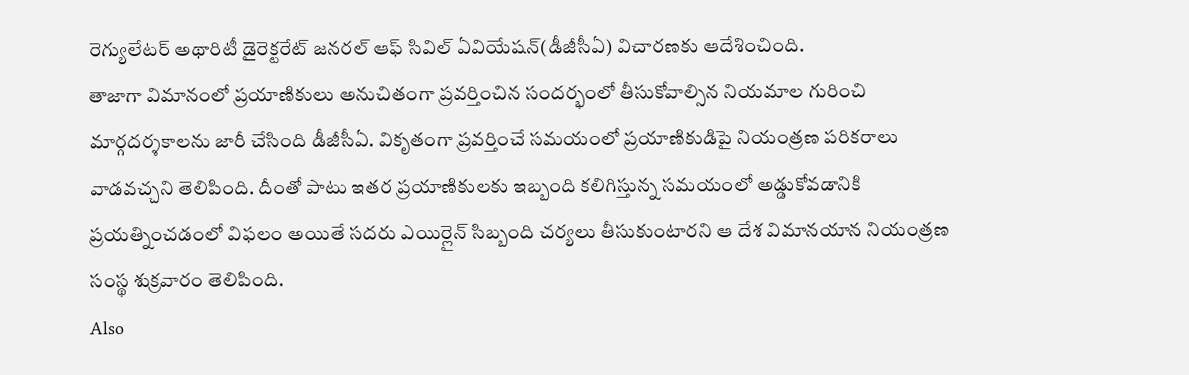రెగ్యులేటర్ అథారిటీ డైరెక్టరేట్ జనరల్ ఆఫ్ సివిల్ ఏవియేషన్(డీజీసీఏ) విచారణకు ఆదేశించింది.
తాజాగా విమానంలో ప్రయాణికులు అనుచితంగా ప్రవర్తించిన సందర్భంలో తీసుకోవాల్సిన నియమాల గురించి మార్గదర్శకాలను జారీ చేసింది డీజీసీఏ. వికృతంగా ప్రవర్తించే సమయంలో ప్రయాణికుడిపై నియంత్రణ పరికరాలు వాడవచ్చని తెలిపింది. దీంతో పాటు ఇతర ప్రయాణికులకు ఇబ్బంది కలిగిస్తున్న సమయంలో అడ్డుకోవడానికి ప్రయత్నించడంలో విఫలం అయితే సదరు ఎయిర్లైన్ సిబ్బంది చర్యలు తీసుకుంటారని ఆ దేశ విమానయాన నియంత్రణ సంస్థ శుక్రవారం తెలిపింది.
Also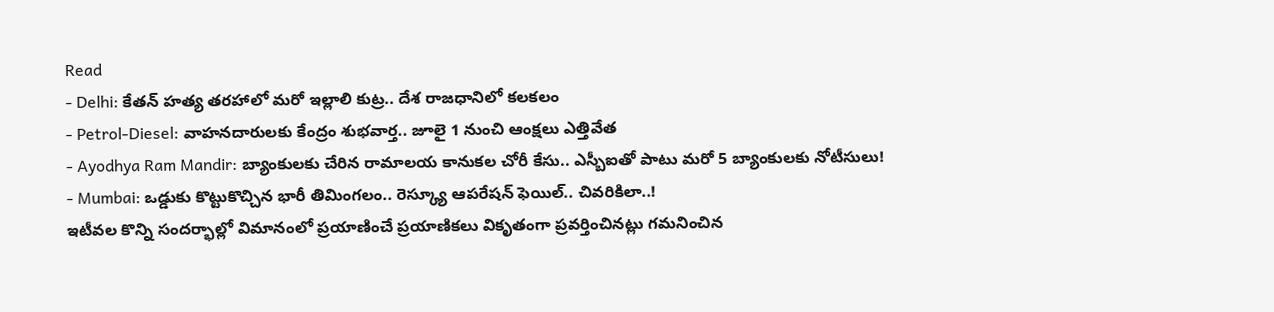Read
- Delhi: కేతన్ హత్య తరహాలో మరో ఇల్లాలి కుట్ర.. దేశ రాజధానిలో కలకలం
- Petrol-Diesel: వాహనదారులకు కేంద్రం శుభవార్త.. జూలై 1 నుంచి ఆంక్షలు ఎత్తివేత
- Ayodhya Ram Mandir: బ్యాంకులకు చేరిన రామాలయ కానుకల చోరీ కేసు.. ఎస్బీఐతో పాటు మరో 5 బ్యాంకులకు నోటీసులు!
- Mumbai: ఒడ్డుకు కొట్టుకొచ్చిన భారీ తిమింగలం.. రెస్క్యూ ఆపరేషన్ ఫెయిల్.. చివరికిలా..!
ఇటీవల కొన్ని సందర్భాల్లో విమానంలో ప్రయాణించే ప్రయాణికలు వికృతంగా ప్రవర్తించినట్లు గమనించిన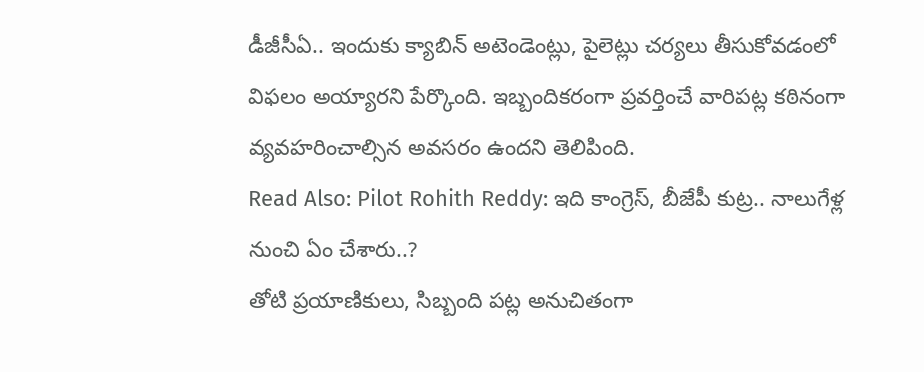డీజీసీఏ.. ఇందుకు క్యాబిన్ అటెండెంట్లు, పైలెట్లు చర్యలు తీసుకోవడంలో విఫలం అయ్యారని పేర్కొంది. ఇబ్బందికరంగా ప్రవర్తించే వారిపట్ల కఠినంగా వ్యవహరించాల్సిన అవసరం ఉందని తెలిపింది.
Read Also: Pilot Rohith Reddy: ఇది కాంగ్రెస్, బీజేపీ కుట్ర.. నాలుగేళ్ల నుంచి ఏం చేశారు..?
తోటి ప్రయాణికులు, సిబ్బంది పట్ల అనుచితంగా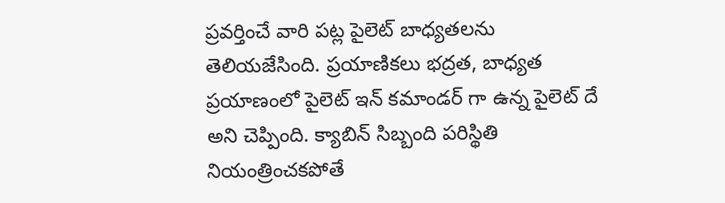ప్రవర్తించే వారి పట్ల పైలెట్ బాధ్యతలను తెలియజేసింది. ప్రయాణికలు భద్రత, బాధ్యత ప్రయాణంలో పైలెట్ ఇన్ కమాండర్ గా ఉన్న పైలెట్ దే అని చెప్పింది. క్యాబిన్ సిబ్బంది పరిస్థితి నియంత్రించకపోతే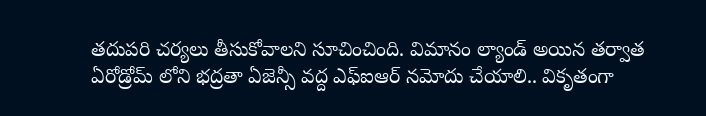తదుపరి చర్యలు తీసుకోవాలని సూచించింది. విమానం ల్యాండ్ అయిన తర్వాత ఏరోడ్రోమ్ లోని భద్రతా ఏజెన్సీ వద్ద ఎఫ్ఐఆర్ నమోదు చేయాలి.. వికృతంగా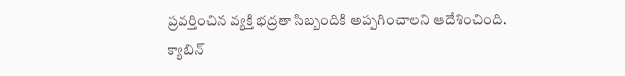ప్రవర్తించిన వ్యక్తి భద్రతా సిబ్బందికి అప్పగించాలని ఆదేశించింది.
క్యాబిన్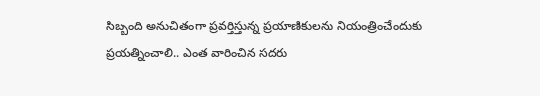సిబ్బంది అనుచితంగా ప్రవర్తిస్తున్న ప్రయాణికులను నియంత్రించేందుకు ప్రయత్నించాలి.. ఎంత వారించిన సదరు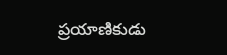ప్రయాణికుడు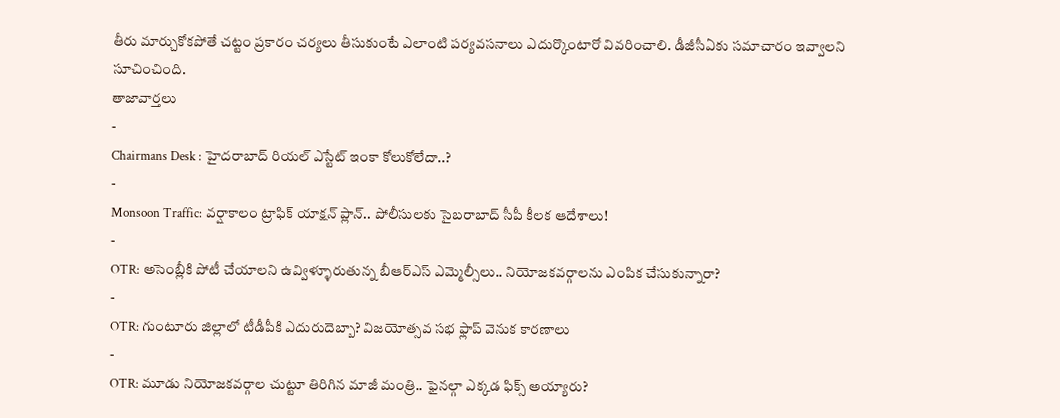తీరు మార్చుకోకపోతే చట్టం ప్రకారం చర్యలు తీసుకుంటే ఎలాంటి పర్యవసనాలు ఎదుర్కొంటారో వివరించాలి. డీజీసీఏకు సమాచారం ఇవ్వాలని సూచించింది.
తాజావార్తలు
-
Chairmans Desk : హైదరాబాద్ రియల్ ఎస్టేట్ ఇంకా కోలుకోలేదా..?
-
Monsoon Traffic: వర్షాకాలం ట్రాఫిక్ యాక్షన్ ప్లాన్.. పోలీసులకు సైబరాబాద్ సీపీ కీలక ఆదేశాలు!
-
OTR: అసెంబ్లీకి పోటీ చేయాలని ఉవ్విళ్ళూరుతున్న బీఆర్ఎస్ ఎమ్మెల్సీలు.. నియోజకవర్గాలను ఎంపిక చేసుకున్నారా?
-
OTR: గుంటూరు జిల్లాలో టీడీపీకి ఎదురుదెబ్బా? విజయోత్సవ సభ ఫ్లాప్ వెనుక కారణాలు
-
OTR: మూడు నియోజకవర్గాల చుట్టూ తిరిగిన మాజీ మంత్రి.. ఫైనల్గా ఎక్కడ ఫిక్స్ అయ్యారు?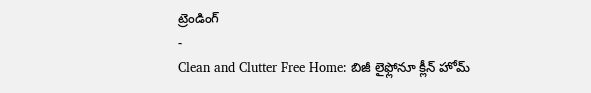ట్రెండింగ్
-
Clean and Clutter Free Home: బిజీ లైఫ్లోనూ క్లీన్ హోమ్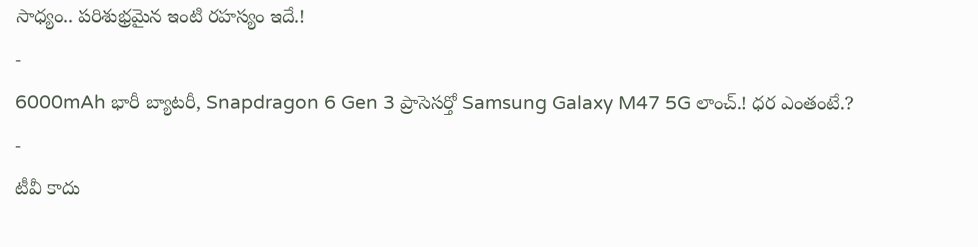సాధ్యం.. పరిశుభ్రమైన ఇంటి రహస్యం ఇదే.!
-
6000mAh భారీ బ్యాటరీ, Snapdragon 6 Gen 3 ప్రాసెసర్తో Samsung Galaxy M47 5G లాంచ్.! ధర ఎంతంటే.?
-
టీవీ కాదు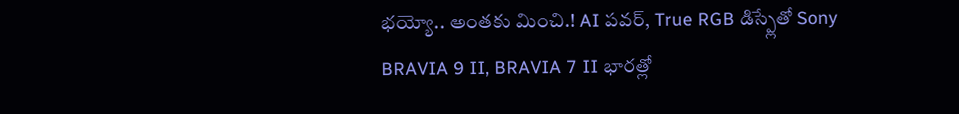భయ్యో.. అంతకు మించి.! AI పవర్, True RGB డిస్ప్లేతో Sony BRAVIA 9 II, BRAVIA 7 II భారత్లో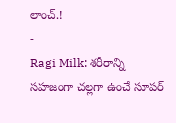లాంచ్.!
-
Ragi Milk: శరీరాన్ని సహజంగా చల్లగా ఉంచే సూపర్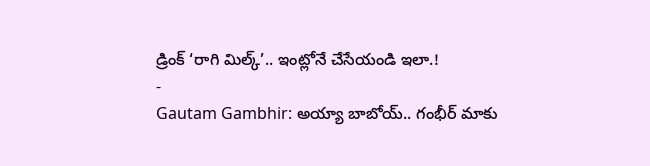డ్రింక్ ‘రాగి మిల్క్’.. ఇంట్లోనే చేసేయండి ఇలా.!
-
Gautam Gambhir: అయ్యా బాబోయ్.. గంభీర్ మాకు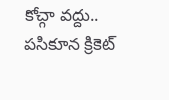కోచ్గా వద్దు.. పసికూన క్రికెట్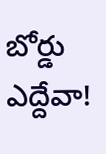బోర్డు ఎద్దేవా!